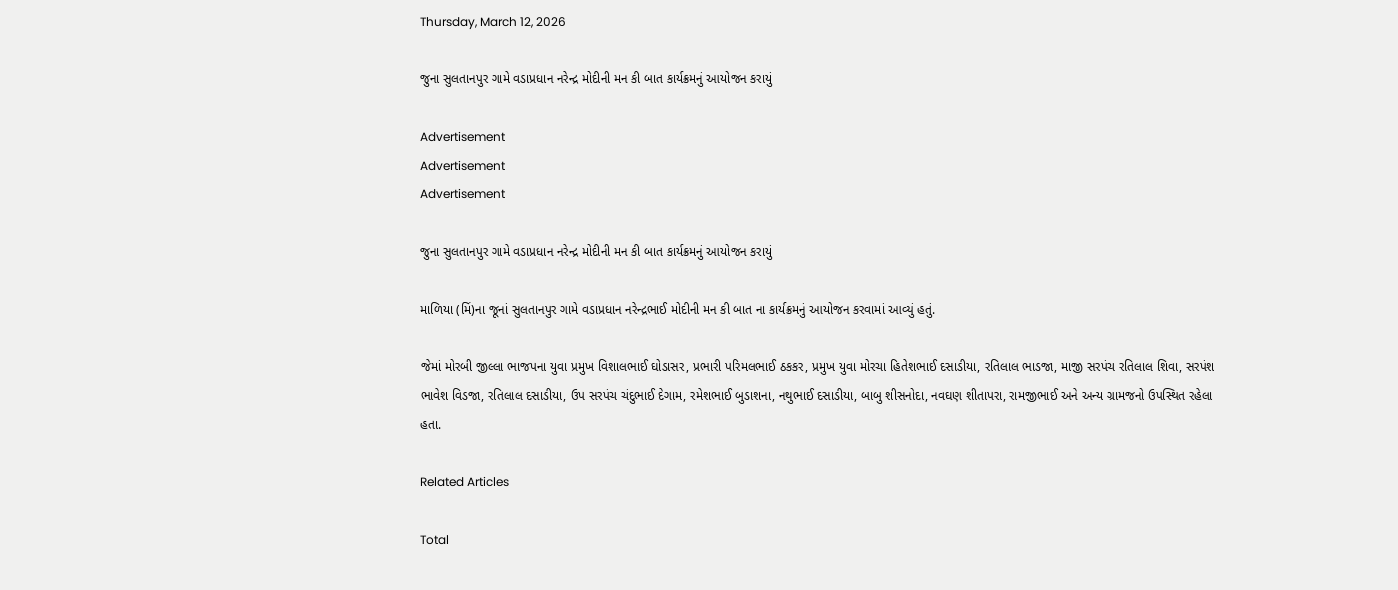Thursday, March 12, 2026

જુના સુલતાનપુર ગામે વડાપ્રધાન નરેન્દ્ર મોદીની મન કી બાત કાર્યક્રમનું આયોજન કરાયું

Advertisement
Advertisement
Advertisement

જુના સુલતાનપુર ગામે વડાપ્રધાન નરેન્દ્ર મોદીની મન કી બાત કાર્યક્રમનું આયોજન કરાયું

માળિયા (મિં)ના જૂનાં સુલતાનપુર ગામે વડાપ્રધાન નરેન્દ્રભાઈ મોદીની મન કી બાત ના કાર્યક્રમનું આયોજન કરવામાં આવ્યું હતું.

જેમાં મોરબી જીલ્લા ભાજપના યુવા પ્રમુખ વિશાલભાઈ ઘોડાસર, પ્રભારી પરિમલભાઈ ઠકકર, પ્રમુખ યુવા મોરચા હિતેશભાઈ દસાડીયા, રતિલાલ ભાડજા, માજી સરપંચ રતિલાલ શિવા, સરપંશ ભાવેશ વિડજા, રતિલાલ દસાડીયા, ઉપ સરપંચ ચંદુભાઈ દેગામ, રમેશભાઈ બુડાશના, નથુભાઈ દસાડીયા, બાબુ શીસનોદા, નવઘણ શીતાપરા, રામજીભાઈ અને અન્ય ગ્રામજનો ઉપસ્થિત રહેલા હતા.

Related Articles

Total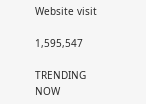Website visit

1,595,547

TRENDING NOW